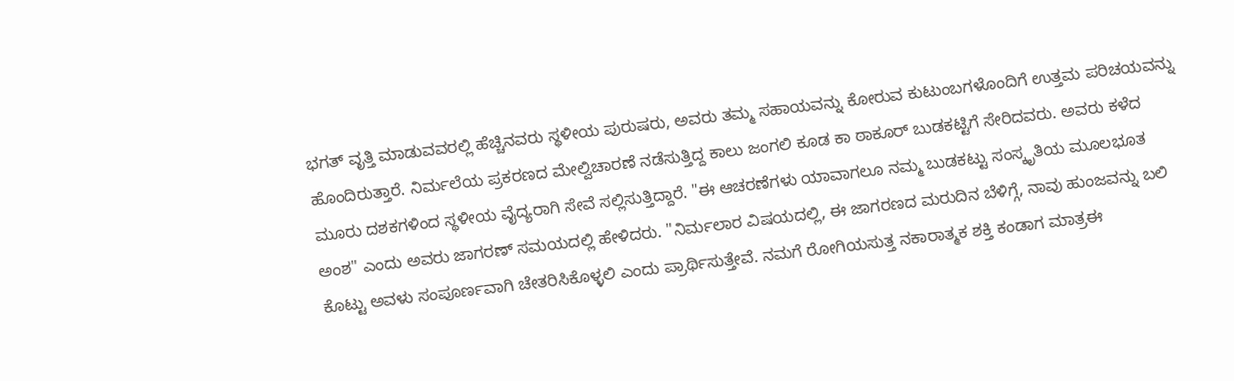ಭಗತ್ ವೃತ್ತಿ ಮಾಡುವವರಲ್ಲಿ ಹೆಚ್ಚಿನವರು ಸ್ಥಳೀಯ ಪುರುಷರು, ಅವರು ತಮ್ಮ ಸಹಾಯವನ್ನು ಕೋರುವ ಕುಟುಂಬಗಳೊಂದಿಗೆ ಉತ್ತಮ ಪರಿಚಯವನ್ನು ಹೊಂದಿರುತ್ತಾರೆ. ನಿರ್ಮಲೆಯ ಪ್ರಕರಣದ ಮೇಲ್ವಿಚಾರಣೆ ನಡೆಸುತ್ತಿದ್ದ ಕಾಲು ಜಂಗಲಿ ಕೂಡ ಕಾ ಠಾಕೂರ್ ಬುಡಕಟ್ಟಿಗೆ ಸೇರಿದವರು. ಅವರು ಕಳೆದ ಮೂರು ದಶಕಗಳಿಂದ ಸ್ಥಳೀಯ ವೈದ್ಯರಾಗಿ ಸೇವೆ ಸಲ್ಲಿಸುತ್ತಿದ್ದಾರೆ. "ಈ ಆಚರಣೆಗಳು ಯಾವಾಗಲೂ ನಮ್ಮ ಬುಡಕಟ್ಟು ಸಂಸ್ಕೃತಿಯ ಮೂಲಭೂತ ಅಂಶ" ಎಂದು ಅವರು ಜಾಗರಣ್ ಸಮಯದಲ್ಲಿ ಹೇಳಿದರು. "ನಿರ್ಮಲಾರ ವಿಷಯದಲ್ಲಿ, ಈ ಜಾಗರಣದ ಮರುದಿನ ಬೆಳಿಗ್ಗೆ, ನಾವು ಹುಂಜವನ್ನು ಬಲಿ ಕೊಟ್ಟು ಅವಳು ಸಂಪೂರ್ಣವಾಗಿ ಚೇತರಿಸಿಕೊಳ್ಳಲಿ ಎಂದು ಪ್ರಾರ್ಥಿಸುತ್ತೇವೆ. ನಮಗೆ ರೋಗಿಯಸುತ್ತ ನಕಾರಾತ್ಮಕ ಶಕ್ತಿ ಕಂಡಾಗ ಮಾತ್ರಈ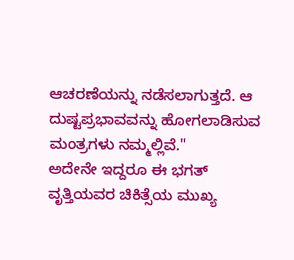ಆಚರಣೆಯನ್ನು ನಡೆಸಲಾಗುತ್ತದೆ. ಆ ದುಷ್ಟಪ್ರಭಾವವನ್ನು ಹೋಗಲಾಡಿಸುವ ಮಂತ್ರಗಳು ನಮ್ಮಲ್ಲಿವೆ."
ಅದೇನೇ ಇದ್ದರೂ ಈ ಭಗತ್ ವೃತ್ತಿಯವರ ಚಿಕಿತ್ಸೆಯ ಮುಖ್ಯ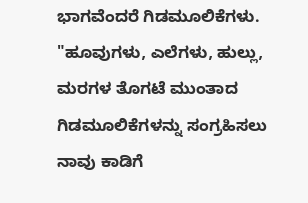ಭಾಗವೆಂದರೆ ಗಿಡಮೂಲಿಕೆಗಳು. "ಹೂವುಗಳು, ಎಲೆಗಳು, ಹುಲ್ಲು, ಮರಗಳ ತೊಗಟೆ ಮುಂತಾದ ಗಿಡಮೂಲಿಕೆಗಳನ್ನು ಸಂಗ್ರಹಿಸಲು ನಾವು ಕಾಡಿಗೆ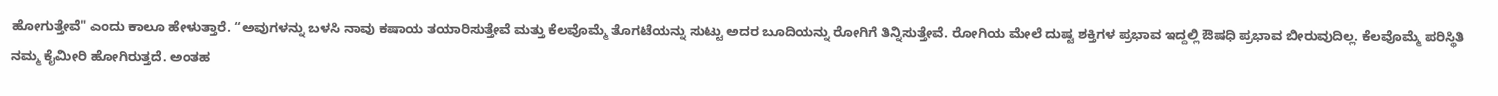ಹೋಗುತ್ತೇವೆ" ಎಂದು ಕಾಲೂ ಹೇಳುತ್ತಾರೆ. “ಅವುಗಳನ್ನು ಬಳಸಿ ನಾವು ಕಷಾಯ ತಯಾರಿಸುತ್ತೇವೆ ಮತ್ತು ಕೆಲವೊಮ್ಮೆ ತೊಗಟೆಯನ್ನು ಸುಟ್ಟು ಅದರ ಬೂದಿಯನ್ನು ರೋಗಿಗೆ ತಿನ್ನಿಸುತ್ತೇವೆ. ರೋಗಿಯ ಮೇಲೆ ದುಷ್ಟ ಶಕ್ತಿಗಳ ಪ್ರಭಾವ ಇದ್ದಲ್ಲಿ ಔಷಧಿ ಪ್ರಭಾವ ಬೀರುವುದಿಲ್ಲ. ಕೆಲವೊಮ್ಮೆ ಪರಿಸ್ಥಿತಿ ನಮ್ಮ ಕೈಮೀರಿ ಹೋಗಿರುತ್ತದೆ. ಅಂತಹ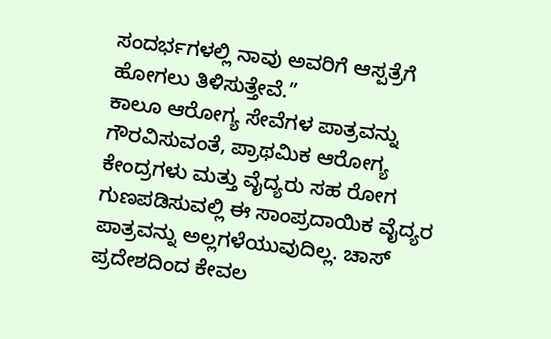ಸಂದರ್ಭಗಳಲ್ಲಿ ನಾವು ಅವರಿಗೆ ಆಸ್ಪತ್ರೆಗೆ ಹೋಗಲು ತಿಳಿಸುತ್ತೇವೆ.”
ಕಾಲೂ ಆರೋಗ್ಯ ಸೇವೆಗಳ ಪಾತ್ರವನ್ನು ಗೌರವಿಸುವಂತೆ, ಪ್ರಾಥಮಿಕ ಆರೋಗ್ಯ ಕೇಂದ್ರಗಳು ಮತ್ತು ವೈದ್ಯರು ಸಹ ರೋಗ ಗುಣಪಡಿಸುವಲ್ಲಿ ಈ ಸಾಂಪ್ರದಾಯಿಕ ವೈದ್ಯರ ಪಾತ್ರವನ್ನು ಅಲ್ಲಗಳೆಯುವುದಿಲ್ಲ. ಚಾಸ್ ಪ್ರದೇಶದಿಂದ ಕೇವಲ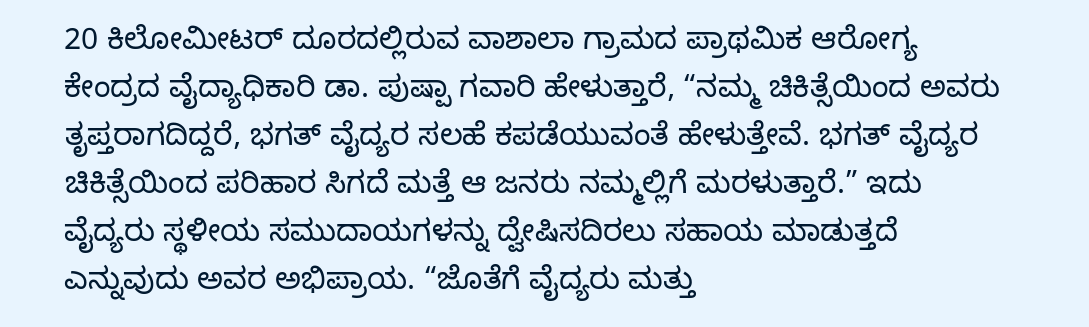20 ಕಿಲೋಮೀಟರ್ ದೂರದಲ್ಲಿರುವ ವಾಶಾಲಾ ಗ್ರಾಮದ ಪ್ರಾಥಮಿಕ ಆರೋಗ್ಯ ಕೇಂದ್ರದ ವೈದ್ಯಾಧಿಕಾರಿ ಡಾ. ಪುಷ್ಪಾ ಗವಾರಿ ಹೇಳುತ್ತಾರೆ, “ನಮ್ಮ ಚಿಕಿತ್ಸೆಯಿಂದ ಅವರು ತೃಪ್ತರಾಗದಿದ್ದರೆ, ಭಗತ್ ವೈದ್ಯರ ಸಲಹೆ ಕಪಡೆಯುವಂತೆ ಹೇಳುತ್ತೇವೆ. ಭಗತ್ ವೈದ್ಯರ ಚಿಕಿತ್ಸೆಯಿಂದ ಪರಿಹಾರ ಸಿಗದೆ ಮತ್ತೆ ಆ ಜನರು ನಮ್ಮಲ್ಲಿಗೆ ಮರಳುತ್ತಾರೆ.” ಇದು ವೈದ್ಯರು ಸ್ಥಳೀಯ ಸಮುದಾಯಗಳನ್ನು ದ್ವೇಷಿಸದಿರಲು ಸಹಾಯ ಮಾಡುತ್ತದೆ ಎನ್ನುವುದು ಅವರ ಅಭಿಪ್ರಾಯ. “ಜೊತೆಗೆ ವೈದ್ಯರು ಮತ್ತು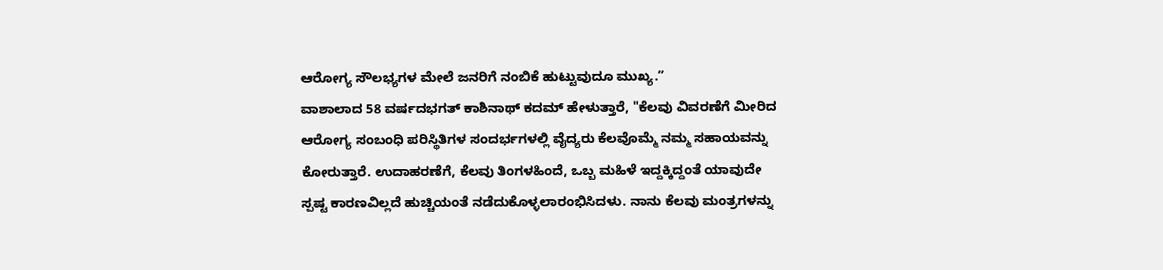ಆರೋಗ್ಯ ಸೌಲಭ್ಯಗಳ ಮೇಲೆ ಜನರಿಗೆ ನಂಬಿಕೆ ಹುಟ್ಟುವುದೂ ಮುಖ್ಯ.”
ವಾಶಾಲಾದ 58 ವರ್ಷದಭಗತ್ ಕಾಶಿನಾಥ್ ಕದಮ್ ಹೇಳುತ್ತಾರೆ, "ಕೆಲವು ವಿವರಣೆಗೆ ಮೀರಿದ ಆರೋಗ್ಯ ಸಂಬಂಧಿ ಪರಿಸ್ಥಿತಿಗಳ ಸಂದರ್ಭಗಳಲ್ಲಿ ವೈದ್ಯರು ಕೆಲವೊಮ್ಮೆ ನಮ್ಮ ಸಹಾಯವನ್ನು ಕೋರುತ್ತಾರೆ. ಉದಾಹರಣೆಗೆ, ಕೆಲವು ತಿಂಗಳಹಿಂದೆ, ಒಬ್ಬ ಮಹಿಳೆ ಇದ್ದಕ್ಕಿದ್ದಂತೆ ಯಾವುದೇ ಸ್ಪಷ್ಟ ಕಾರಣವಿಲ್ಲದೆ ಹುಚ್ಚಿಯಂತೆ ನಡೆದುಕೊಳ್ಳಲಾರಂಭಿಸಿದಳು. ನಾನು ಕೆಲವು ಮಂತ್ರಗಳನ್ನು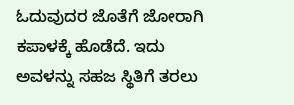ಓದುವುದರ ಜೊತೆಗೆ ಜೋರಾಗಿ ಕಪಾಳಕ್ಕೆ ಹೊಡೆದೆ. ಇದು ಅವಳನ್ನು ಸಹಜ ಸ್ಥಿತಿಗೆ ತರಲು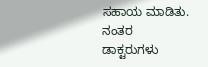ಸಹಾಯ ಮಾಡಿತು. ನಂತರ ಡಾಕ್ಟರುಗಳು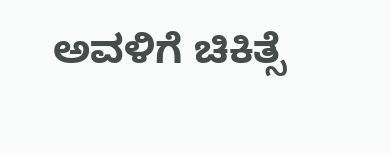ಅವಳಿಗೆ ಚಿಕಿತ್ಸೆ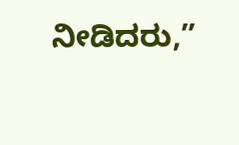ನೀಡಿದರು,”